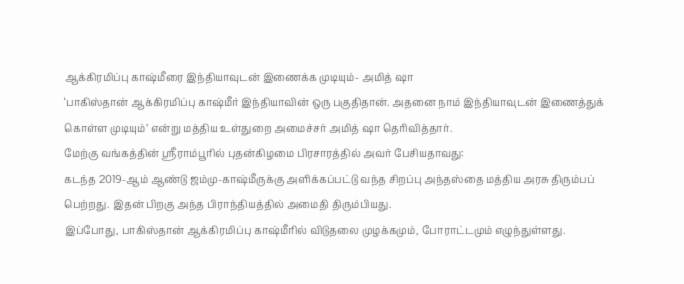ஆக்கிரமிப்பு காஷ்மீரை இந்தியாவுடன் இணைக்க முடியும்- அமித் ஷா
‘பாகிஸ்தான் ஆக்கிரமிப்பு காஷ்மீர் இந்தியாவின் ஒரு பகுதிதான். அதனை நாம் இந்தியாவுடன் இணைத்துக் கொள்ள முடியும்’ என்று மத்திய உள்துறை அமைச்சர் அமித் ஷா தெரிவித்தார்.
மேற்கு வங்கத்தின் ஸ்ரீராம்பூரில் புதன்கிழமை பிரசாரத்தில் அவர் பேசியதாவது:
கடந்த 2019-ஆம் ஆண்டு ஜம்மு-காஷ்மீருக்கு அளிக்கப்பட்டு வந்த சிறப்பு அந்தஸ்தை மத்திய அரசு திரும்பப் பெற்றது. இதன் பிறகு அந்த பிராந்தியத்தில் அமைதி திரும்பியது.
இப்போது, பாகிஸ்தான் ஆக்கிரமிப்பு காஷ்மீரில் விடுதலை முழக்கமும், போராட்டமும் எழுந்துள்ளது.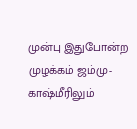முன்பு இதுபோன்ற முழக்கம் ஜம்மு-காஷ்மீரிலும்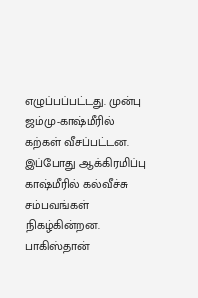எழுப்பப்பட்டது. முன்பு ஜம்மு-காஷ்மீரில் கற்கள் வீசப்பட்டன. இப்போது ஆக்கிரமிப்பு காஷ்மீரில் கல்வீச்சு சம்பவங்கள் நிகழ்கின்றன.
பாகிஸ்தான்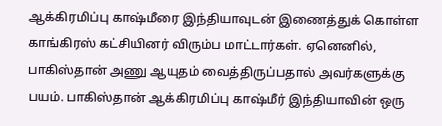ஆக்கிரமிப்பு காஷ்மீரை இந்தியாவுடன் இணைத்துக் கொள்ள காங்கிரஸ் கட்சியினர் விரும்ப மாட்டார்கள். ஏனெனில், பாகிஸ்தான் அணு ஆயுதம் வைத்திருப்பதால் அவர்களுக்கு பயம். பாகிஸ்தான் ஆக்கிரமிப்பு காஷ்மீர் இந்தியாவின் ஒரு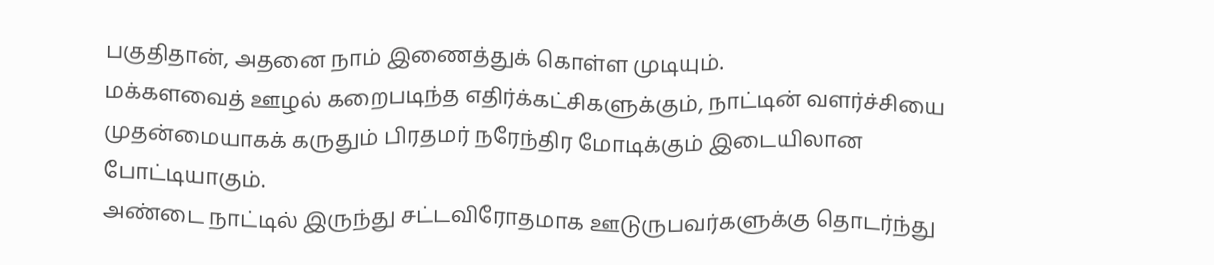பகுதிதான், அதனை நாம் இணைத்துக் கொள்ள முடியும்.
மக்களவைத் ஊழல் கறைபடிந்த எதிர்க்கட்சிகளுக்கும், நாட்டின் வளர்ச்சியை முதன்மையாகக் கருதும் பிரதமர் நரேந்திர மோடிக்கும் இடையிலான போட்டியாகும்.
அண்டை நாட்டில் இருந்து சட்டவிரோதமாக ஊடுருபவர்களுக்கு தொடர்ந்து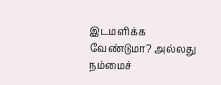இடமளிக்க வேண்டுமா? அல்லது நம்மைச்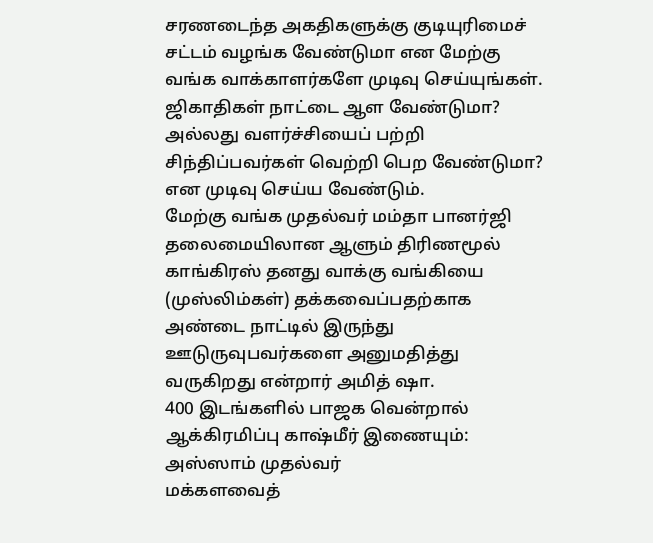சரணடைந்த அகதிகளுக்கு குடியுரிமைச் சட்டம் வழங்க வேண்டுமா என மேற்கு வங்க வாக்காளர்களே முடிவு செய்யுங்கள். ஜிகாதிகள் நாட்டை ஆள வேண்டுமா? அல்லது வளர்ச்சியைப் பற்றி சிந்திப்பவர்கள் வெற்றி பெற வேண்டுமா? என முடிவு செய்ய வேண்டும்.
மேற்கு வங்க முதல்வர் மம்தா பானர்ஜி தலைமையிலான ஆளும் திரிணமூல் காங்கிரஸ் தனது வாக்கு வங்கியை (முஸ்லிம்கள்) தக்கவைப்பதற்காக அண்டை நாட்டில் இருந்து ஊடுருவுபவர்களை அனுமதித்து வருகிறது என்றார் அமித் ஷா.
400 இடங்களில் பாஜக வென்றால் ஆக்கிரமிப்பு காஷ்மீர் இணையும்: அஸ்ஸாம் முதல்வர்
மக்களவைத்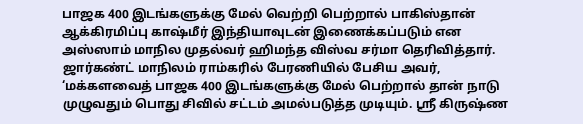பாஜக 400 இடங்களுக்கு மேல் வெற்றி பெற்றால் பாகிஸ்தான் ஆக்கிரமிப்பு காஷ்மீர் இந்தியாவுடன் இணைக்கப்படும் என அஸ்ஸாம் மாநில முதல்வர் ஹிமந்த விஸ்வ சர்மா தெரிவித்தார்.
ஜார்கண்ட் மாநிலம் ராம்கரில் பேரணியில் பேசிய அவர், ‘மக்களவைத் பாஜக 400 இடங்களுக்கு மேல் பெற்றால் தான் நாடு முழுவதும் பொது சிவில் சட்டம் அமல்படுத்த முடியும். ஸ்ரீ கிருஷ்ண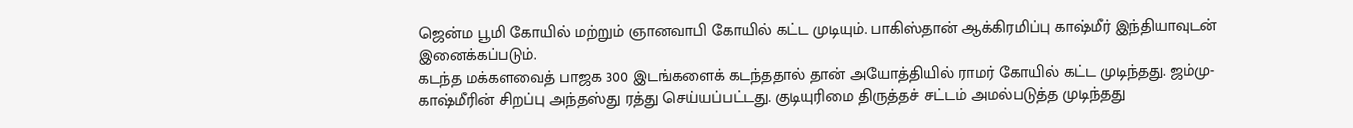ஜென்ம பூமி கோயில் மற்றும் ஞானவாபி கோயில் கட்ட முடியும். பாகிஸ்தான் ஆக்கிரமிப்பு காஷ்மீர் இந்தியாவுடன் இனைக்கப்படும்.
கடந்த மக்களவைத் பாஜக 300 இடங்களைக் கடந்ததால் தான் அயோத்தியில் ராமர் கோயில் கட்ட முடிந்தது. ஜம்மு-காஷ்மீரின் சிறப்பு அந்தஸ்து ரத்து செய்யப்பட்டது. குடியுரிமை திருத்தச் சட்டம் அமல்படுத்த முடிந்தது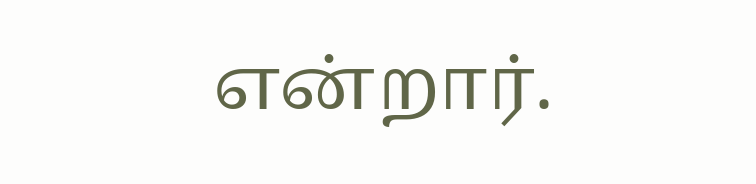என்றார்.